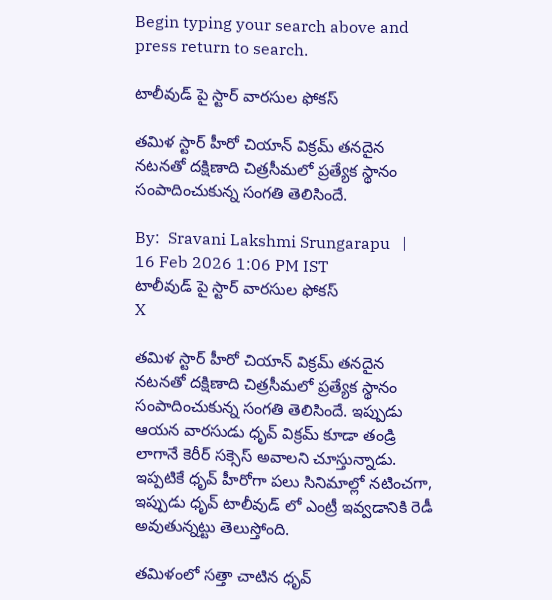Begin typing your search above and press return to search.

టాలీవుడ్ పై స్టార్ వార‌సుల ఫోక‌స్

తమిళ స్టార్ హీరో చియాన్ విక్ర‌మ్ తనదైన నటనతో దక్షిణాది చిత్రసీమలో ప్రత్యేక స్థానం సంపాదించుకున్న సంగతి తెలిసిందే.

By:  Sravani Lakshmi Srungarapu   |   16 Feb 2026 1:06 PM IST
టాలీవుడ్ పై స్టార్ వార‌సుల ఫోక‌స్
X

తమిళ స్టార్ హీరో చియాన్ విక్ర‌మ్ తనదైన నటనతో దక్షిణాది చిత్రసీమలో ప్రత్యేక స్థానం సంపాదించుకున్న సంగతి తెలిసిందే. ఇప్పుడు ఆయన వారసుడు ధృవ్ విక్ర‌మ్ కూడా తండ్రి లాగానే కెరీర్ స‌క్సెస్ అవాల‌ని చూస్తున్నాడు. ఇప్ప‌టికే ధృవ్ హీరోగా ప‌లు సినిమాల్లో న‌టించ‌గా, ఇప్పుడు ధృవ్ టాలీవుడ్ లో ఎంట్రీ ఇవ్వ‌డానికి రెడీ అవుతున్న‌ట్టు తెలుస్తోంది.

త‌మిళంలో స‌త్తా చాటిన ధృవ్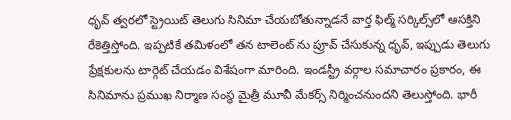ధృవ్ త్వ‌ర‌లో స్ట్రెయిట్ తెలుగు సినిమా చేయ‌బోతున్నాడ‌నే వార్త ఫిల్మ్ సర్కిల్స్‌లో ఆసక్తిని రేకెత్తిస్తోంది. ఇప్పటికే తమిళంలో తన టాలెంట్ ను ప్రూవ్ చేసుకున్న ధృవ్, ఇప్పుడు తెలుగు ప్రేక్షకులను టార్గెట్ చేయడం విశేషంగా మారింది. ఇండస్ట్రీ వర్గాల సమాచారం ప్రకారం, ఈ సినిమాను ప్రముఖ నిర్మాణ సంస్థ మైత్రీ మూవీ మేక‌ర్స్ నిర్మించనుంద‌ని తెలుస్తోంది. భారీ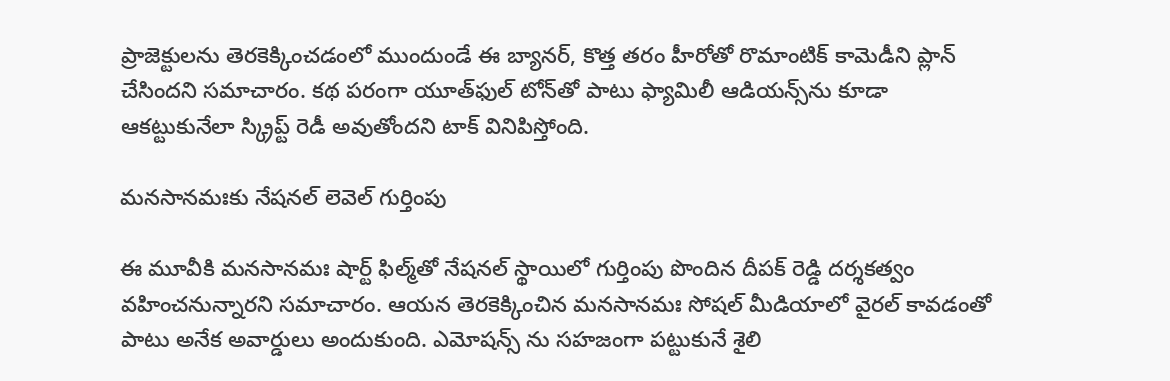ప్రాజెక్టులను తెరకెక్కించడంలో ముందుండే ఈ బ్యానర్, కొత్త తరం హీరోతో రొమాంటిక్ కామెడీని ప్లాన్ చేసింద‌ని స‌మాచారం. కథ పరంగా యూత్‌ఫుల్ టోన్‌తో పాటు ఫ్యామిలీ ఆడియన్స్‌ను కూడా ఆకట్టుకునేలా స్క్రిప్ట్ రెడీ అవుతోంద‌ని టాక్ వినిపిస్తోంది.

మ‌న‌సాన‌మఃకు నేష‌న‌ల్ లెవెల్ గుర్తింపు

ఈ మూవీకి మనసానమః షార్ట్ ఫిల్మ్‌తో నేష‌న‌ల్ స్థాయిలో గుర్తింపు పొందిన దీప‌క్ రెడ్డి ద‌ర్శ‌క‌త్వం వ‌హించ‌నున్నార‌ని సమాచారం. ఆయన తెరకెక్కించిన మ‌న‌సాన‌మః సోషల్ మీడియాలో వైరల్ కావడంతో పాటు అనేక అవార్డులు అందుకుంది. ఎమోష‌న్స్ ను సహజంగా పట్టుకునే శైలి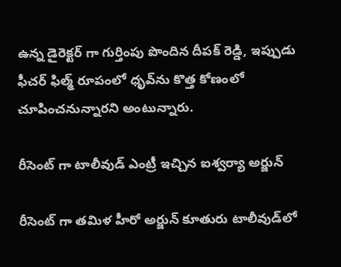ఉన్న డైరెక్ట‌ర్ గా గుర్తింపు పొందిన దీపక్ రెడ్డి, ఇప్పుడు ఫీచర్ ఫిల్మ్ రూపంలో ధృవ్‌ను కొత్త కోణంలో చూపించనున్నార‌ని అంటున్నారు.

రీసెంట్ గా టాలీవుడ్ ఎంట్రీ ఇచ్చిన ఐశ్వ‌ర్యా అర్జున్

రీసెంట్ గా తమిళ హీరో అర్జున్ కూతురు టాలీవుడ్‌లో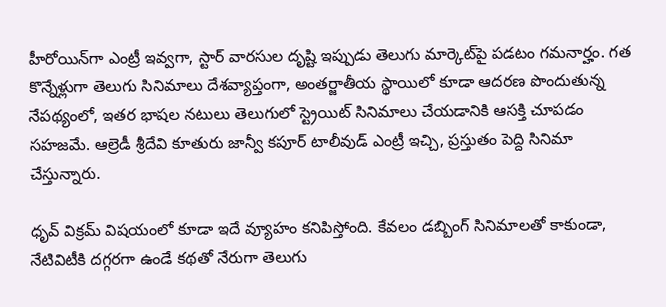హీరోయిన్‌గా ఎంట్రీ ఇవ్వ‌గా, స్టార్ వారసుల దృష్టి ఇప్పుడు తెలుగు మార్కెట్‌పై పడటం గ‌మ‌నార్హం. గత కొన్నేళ్లుగా తెలుగు సినిమాలు దేశవ్యాప్తంగా, అంతర్జాతీయ స్థాయిలో కూడా ఆదరణ పొందుతున్న నేపథ్యంలో, ఇతర భాషల నటులు తెలుగులో స్ట్రెయిట్ సినిమాలు చేయడానికి ఆసక్తి చూపడం సహజమే. ఆల్రెడీ శ్రీదేవి కూతురు జాన్వీ క‌పూర్ టాలీవుడ్ ఎంట్రీ ఇచ్చి, ప్ర‌స్తుతం పెద్ది సినిమా చేస్తున్నారు.

ధృవ్ విక్ర‌మ్ విషయంలో కూడా ఇదే వ్యూహం కనిపిస్తోంది. కేవలం డబ్బింగ్ సినిమాలతో కాకుండా, నేటివిటీకి దగ్గరగా ఉండే కథతో నేరుగా తెలుగు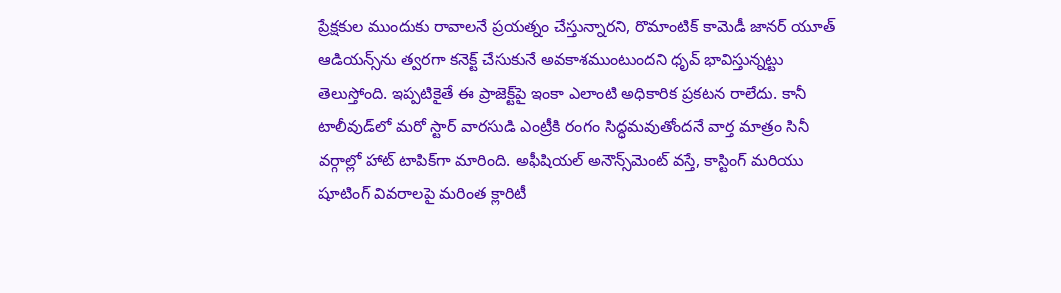ప్రేక్షకుల ముందుకు రావాలనే ప్రయత్నం చేస్తున్నారని, రొమాంటిక్ కామెడీ జానర్ యూత్ ఆడియన్స్‌ను త్వరగా కనెక్ట్ చేసుకునే అవకాశముంటుంద‌ని ధృవ్ భావిస్తున్న‌ట్టు తెలుస్తోంది. ఇప్పటికైతే ఈ ప్రాజెక్ట్‌పై ఇంకా ఎలాంటి అధికారిక ప్రకటన రాలేదు. కానీ టాలీవుడ్‌లో మరో స్టార్ వారసుడి ఎంట్రీకి రంగం సిద్ధమవుతోందనే వార్త మాత్రం సినీ వర్గాల్లో హాట్ టాపిక్‌గా మారింది. అఫీషియ‌ల్ అనౌన్స్‌మెంట్ వ‌స్తే, కాస్టింగ్ మరియు షూటింగ్ వివరాలపై మరింత క్లారిటీ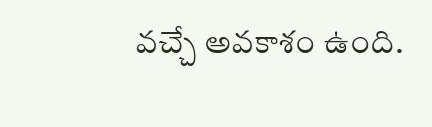వచ్చే అవకాశం ఉంది.